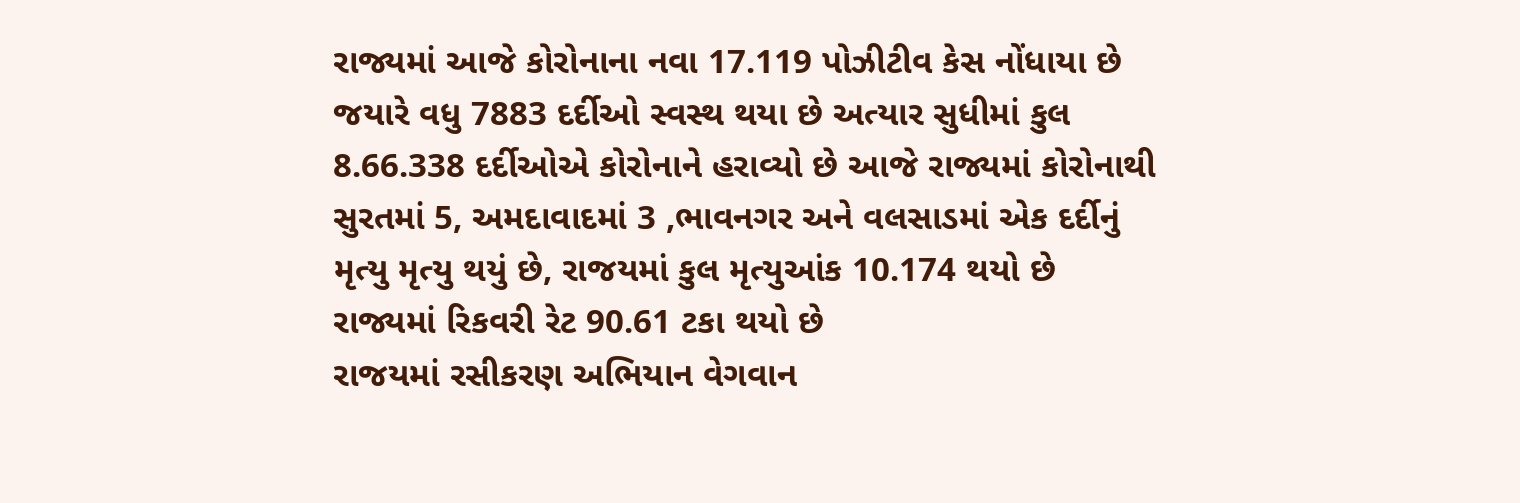રાજ્યમાં આજે કોરોનાના નવા 17.119 પોઝીટીવ કેસ નોંધાયા છે જયારે વધુ 7883 દર્દીઓ સ્વસ્થ થયા છે અત્યાર સુધીમાં કુલ 8.66.338 દર્દીઓએ કોરોનાને હરાવ્યો છે આજે રાજ્યમાં કોરોનાથી સુરતમાં 5, અમદાવાદમાં 3 ,ભાવનગર અને વલસાડમાં એક દર્દીનું મૃત્યુ મૃત્યુ થયું છે, રાજયમાં કુલ મૃત્યુઆંક 10.174 થયો છે રાજ્યમાં રિકવરી રેટ 90.61 ટકા થયો છે
રાજયમાં રસીકરણ અભિયાન વેગવાન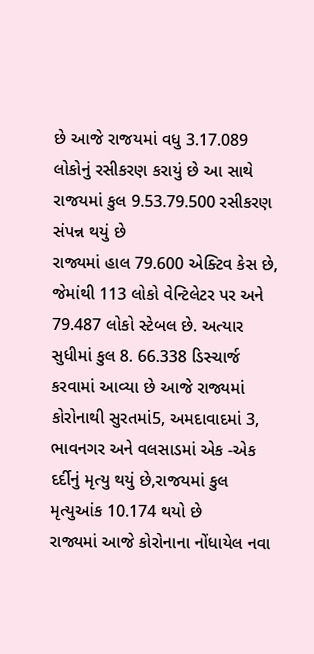છે આજે રાજયમાં વધુ 3.17.089 લોકોનું રસીકરણ કરાયું છે આ સાથે રાજયમાં કુલ 9.53.79.500 રસીકરણ સંપન્ન થયું છે
રાજ્યમાં હાલ 79.600 એક્ટિવ કેસ છે, જેમાંથી 113 લોકો વેન્ટિલેટર પર અને 79.487 લોકો સ્ટેબલ છે. અત્યાર સુધીમાં કુલ 8. 66.338 ડિસ્ચાર્જ કરવામાં આવ્યા છે આજે રાજ્યમાં કોરોનાથી સુરતમાં5, અમદાવાદમાં 3, ભાવનગર અને વલસાડમાં એક -એક દર્દીનું મૃત્યુ થયું છે,રાજયમાં કુલ મૃત્યુઆંક 10.174 થયો છે
રાજ્યમાં આજે કોરોનાના નોંધાયેલ નવા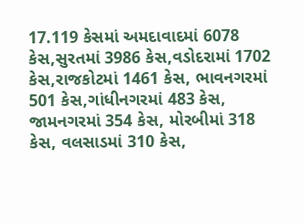17.119 કેસમાં અમદાવાદમાં 6078 કેસ,સુરતમાં 3986 કેસ,વડોદરામાં 1702 કેસ,રાજકોટમાં 1461 કેસ, ભાવનગરમાં 501 કેસ,ગાંધીનગરમાં 483 કેસ, જામનગરમાં 354 કેસ, મોરબીમાં 318 કેસ, વલસાડમાં 310 કેસ,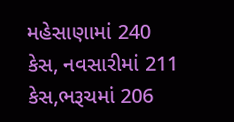મહેસાણામાં 240 કેસ, નવસારીમાં 211 કેસ,ભરૂચમાં 206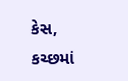કેસ, કચ્છમાં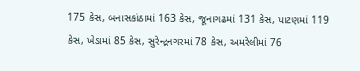175 કેસ, બનાસકાંઠામાં 163 કેસ, જૂનાગઢમાં 131 કેસ, પાટણમાં 119 કેસ, ખેડામાં 85 કેસ, સુરેન્દ્રનગરમાં 78 કેસ, અમરેલીમાં 76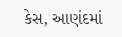કેસ, આણંદમાં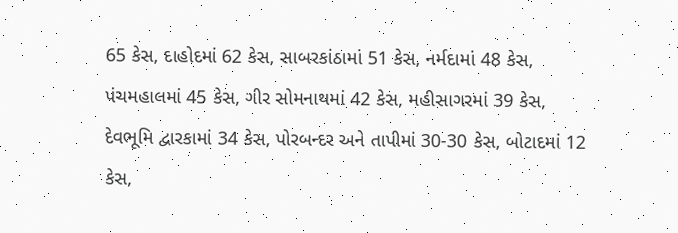65 કેસ, દાહોદમાં 62 કેસ, સાબરકાંઠામાં 51 કેસ, નર્મદામાં 48 કેસ, પંચમહાલમાં 45 કેસ, ગીર સોમનાથમાં 42 કેસ, મહીસાગરમાં 39 કેસ, દેવભૂમિ દ્વારકામાં 34 કેસ, પોરબન્દર અને તાપીમાં 30-30 કેસ, બોટાદમાં 12 કેસ,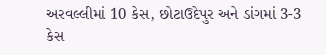અરવલ્લીમાં 10 કેસ, છોટાઉદેપુર અને ડાંગમાં 3-3 કેસ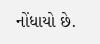નોંધાયો છે.